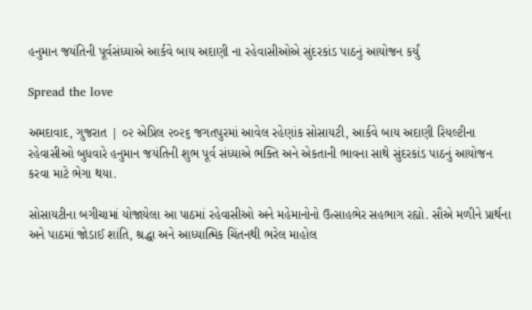હનુમાન જયંતિની પૂર્વસંધ્યાએ આર્કવે બાય અદાણી ના રહેવાસીઓએ સુંદરકાંડ પાઠનું આયોજન કર્યું

Spread the love

અમદાવાદ, ગુજરાત | ૦૨ એપ્રિલ ૨૦૨૬ જગતપુરમાં આવેલ રહેણાંક સોસાયટી, આર્કવે બાય અદાણી રિયલ્ટીના રહેવાસીઓ બુધવારે હનુમાન જયંતિની શુભ પૂર્વ સંધ્યાએ ભક્તિ અને એકતાની ભાવના સાથે સુંદરકાંડ પાઠનું આયોજન કરવા માટે ભેગા થયા.

સોસાયટીના બગીચામાં યોજાયેલા આ પાઠમાં રહેવાસીઓ અને મહેમાનોનો ઉત્સાહભેર સહભાગ રહ્યો. સૌએ મળીને પ્રાર્થના અને પાઠમાં જોડાઈ શાંતિ, શ્રદ્ધા અને આધ્યાત્મિક ચિંતનથી ભરેલ માહોલ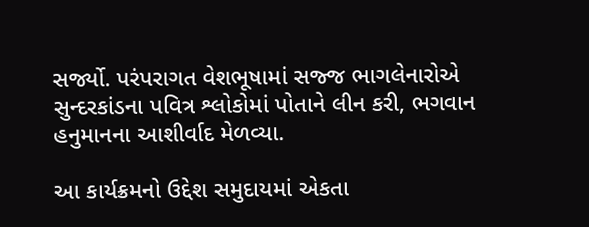સર્જ્યો. પરંપરાગત વેશભૂષામાં સજ્જ ભાગલેનારોએ સુન્દરકાંડના પવિત્ર શ્લોકોમાં પોતાને લીન કરી, ભગવાન હનુમાનના આશીર્વાદ મેળવ્યા.

આ કાર્યક્રમનો ઉદ્દેશ સમુદાયમાં એકતા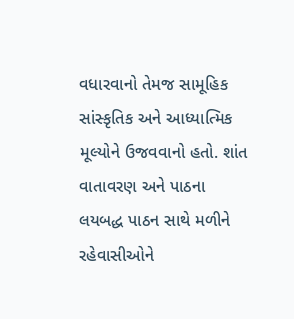વધારવાનો તેમજ સામૂહિક સાંસ્કૃતિક અને આધ્યાત્મિક મૂલ્યોને ઉજવવાનો હતો. શાંત વાતાવરણ અને પાઠના લયબદ્ધ પાઠન સાથે મળીને રહેવાસીઓને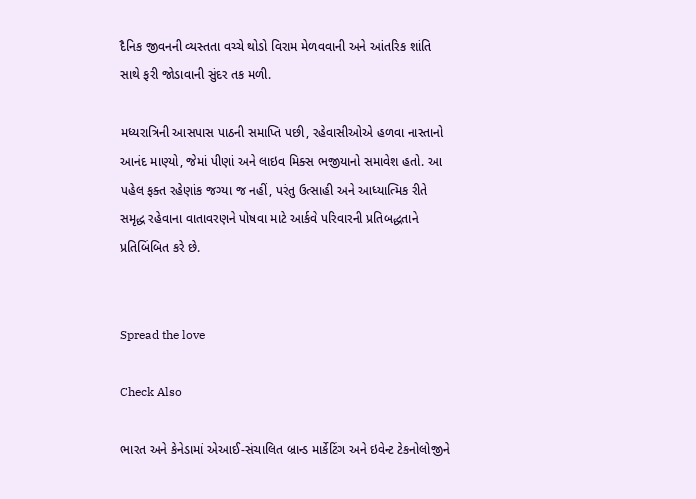દૈનિક જીવનની વ્યસ્તતા વચ્ચે થોડો વિરામ મેળવવાની અને આંતરિક શાંતિ સાથે ફરી જોડાવાની સુંદર તક મળી.

મધ્યરાત્રિની આસપાસ પાઠની સમાપ્તિ પછી, રહેવાસીઓએ હળવા નાસ્તાનો આનંદ માણ્યો, જેમાં પીણાં અને લાઇવ મિક્સ ભજીયાનો સમાવેશ હતો. આ પહેલ ફક્ત રહેણાંક જગ્યા જ નહીં, પરંતુ ઉત્સાહી અને આધ્યાત્મિક રીતે સમૃદ્ધ રહેવાના વાતાવરણને પોષવા માટે આર્કવે પરિવારની પ્રતિબદ્ધતાને પ્રતિબિંબિત કરે છે.


Spread the love

Check Also

ભારત અને કેનેડામાં એઆઈ-સંચાલિત બ્રાન્ડ માર્કેટિંગ અને ઇવેન્ટ ટેકનોલોજીને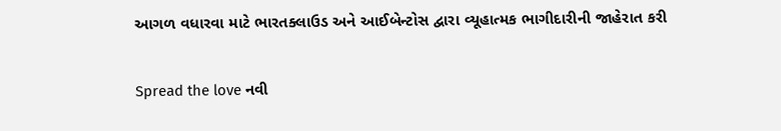આગળ વધારવા માટે ભારતક્લાઉડ અને આઈબેન્ટોસ દ્વારા વ્યૂહાત્મક ભાગીદારીની જાહેરાત કરી

Spread the love નવી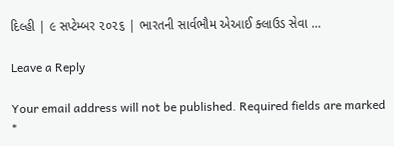દિલ્હી | ૯ સપ્ટેમ્બર ૨૦૨૬ | ભારતની સાર્વભૌમ એઆઈ ક્લાઉડ સેવા …

Leave a Reply

Your email address will not be published. Required fields are marked *